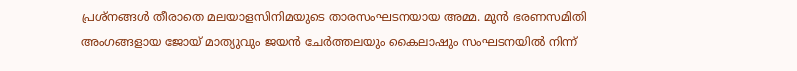പ്രശ്നങ്ങൾ തീരാതെ മലയാളസിനിമയുടെ താരസംഘടനയായ അമ്മ. മുൻ ഭരണസമിതി അംഗങ്ങളായ ജോയ് മാത്യുവും ജയൻ ചേർത്തലയും കൈലാഷും സംഘടനയിൽ നിന്ന്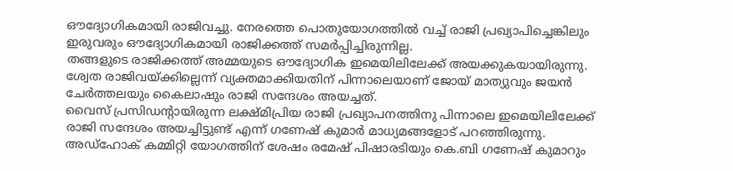ഔദ്യോഗികമായി രാജിവച്ചു. നേരത്തെ പൊതുയോഗത്തിൽ വച്ച് രാജി പ്രഖ്യാപിച്ചെങ്കിലും ഇരുവരും ഔദ്യോഗികമായി രാജിക്കത്ത് സമർപ്പിച്ചിരുന്നില്ല.
തങ്ങളുടെ രാജിക്കത്ത് അമ്മയുടെ ഔദ്യോഗിക ഇമെയിലിലേക്ക് അയക്കുകയായിരുന്നു. ശ്വേത രാജിവയ്ക്കില്ലെന്ന് വ്യക്തമാക്കിയതിന് പിന്നാലെയാണ് ജോയ് മാത്യുവും ജയൻ ചേർത്തലയും കൈലാഷും രാജി സന്ദേശം അയച്ചത്.
വൈസ് പ്രസിഡന്റായിരുന്ന ലക്ഷ്മിപ്രിയ രാജി പ്രഖ്യാപനത്തിനു പിന്നാലെ ഇമെയിലിലേക്ക് രാജി സന്ദേശം അയച്ചിട്ടുണ്ട് എന്ന് ഗണേഷ് കുമാർ മാധ്യമങ്ങളോട് പറഞ്ഞിരുന്നു.
അഡ്ഹോക് കമ്മിറ്റി യോഗത്തിന് ശേഷം രമേഷ് പിഷാരടിയും കെ.ബി ഗണേഷ് കുമാറും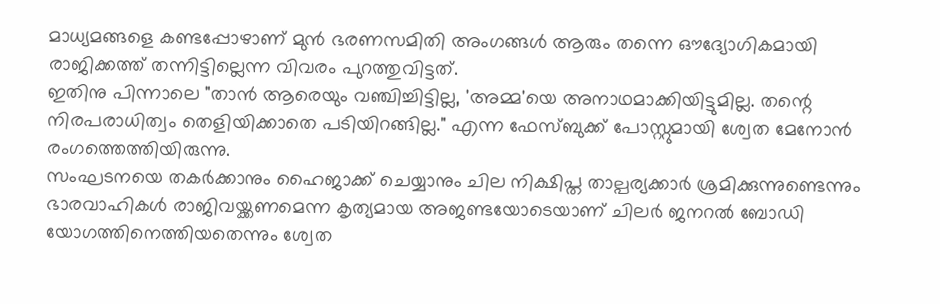മാധ്യമങ്ങളെ കണ്ടപ്പോഴാണ് മുൻ ഭരണസമിതി അംഗങ്ങൾ ആരും തന്നെ ഔദ്യോഗികമായി രാജിക്കത്ത് തന്നിട്ടില്ലെന്ന വിവരം പുറത്തുവിട്ടത്.
ഇതിനു പിന്നാലെ "താൻ ആരെയും വഞ്ചിച്ചിട്ടില്ല, 'അമ്മ'യെ അനാഥമാക്കിയിട്ടുമില്ല. തന്റെ നിരപരാധിത്വം തെളിയിക്കാതെ പടിയിറങ്ങില്ല." എന്ന ഫേസ്ബുക്ക് പോസ്റ്റുമായി ശ്വേത മേനോൻ രംഗത്തെത്തിയിരുന്നു.
സംഘടനയെ തകർക്കാനും ഹൈജാക്ക് ചെയ്യാനും ചില നിക്ഷിപ്ത താല്പര്യക്കാർ ശ്രമിക്കുന്നുണ്ടെന്നും ഭാരവാഹികൾ രാജിവയ്ക്കണമെന്ന കൃത്യമായ അജണ്ടയോടെയാണ് ചിലർ ജനറൽ ബോഡി യോഗത്തിനെത്തിയതെന്നും ശ്വേത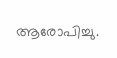ആരോപിച്ചു.